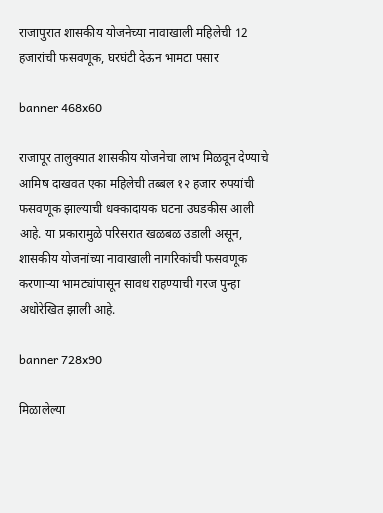राजापुरात शासकीय योजनेच्या नावाखाली महिलेची 12 हजारांची फसवणूक, घरघंटी देऊन भामटा पसार

banner 468x60

राजापूर तालुक्यात शासकीय योजनेचा लाभ मिळवून देण्याचे आमिष दाखवत एका महिलेची तब्बल १२ हजार रुपयांची फसवणूक झाल्याची धक्कादायक घटना उघडकीस आली आहे. या प्रकारामुळे परिसरात खळबळ उडाली असून, शासकीय योजनांच्या नावाखाली नागरिकांची फसवणूक करणाऱ्या भामट्यांपासून सावध राहण्याची गरज पुन्हा अधोरेखित झाली आहे.

banner 728x90

मिळालेल्या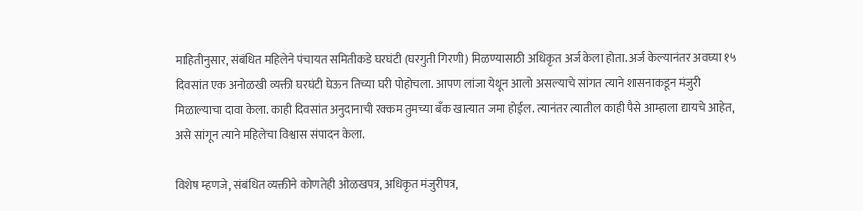माहितीनुसार, संबंधित महिलेने पंचायत समितीकडे घरघंटी (घरगुती गिरणी) मिळण्यासाठी अधिकृत अर्ज केला होता. अर्ज केल्यानंतर अवघ्या १५ दिवसांत एक अनोळखी व्यक्ती घरघंटी घेऊन तिच्या घरी पोहोचला. आपण लांजा येथून आलो असल्याचे सांगत त्याने शासनाकडून मंजुरी मिळाल्याचा दावा केला. काही दिवसांत अनुदानाची रक्कम तुमच्या बँक खात्यात जमा होईल. त्यानंतर त्यातील काही पैसे आम्हाला द्यायचे आहेत, असे सांगून त्याने महिलेचा विश्वास संपादन केला.

विशेष म्हणजे, संबंधित व्यक्तीने कोणतेही ओळखपत्र, अधिकृत मंजुरीपत्र,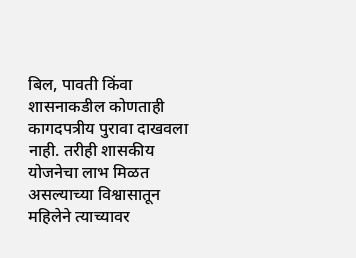बिल, पावती किंवा शासनाकडील कोणताही कागदपत्रीय पुरावा दाखवला नाही. तरीही शासकीय योजनेचा लाभ मिळत असल्याच्या विश्वासातून महिलेने त्याच्यावर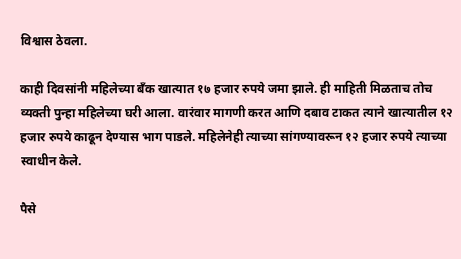विश्वास ठेवला.

काही दिवसांनी महिलेच्या बँक खात्यात १७ हजार रुपये जमा झाले. ही माहिती मिळताच तोच व्यक्ती पुन्हा महिलेच्या घरी आला. वारंवार मागणी करत आणि दबाव टाकत त्याने खात्यातील १२ हजार रुपये काढून देण्यास भाग पाडले. महिलेनेही त्याच्या सांगण्यावरून १२ हजार रुपये त्याच्या स्वाधीन केले.

पैसे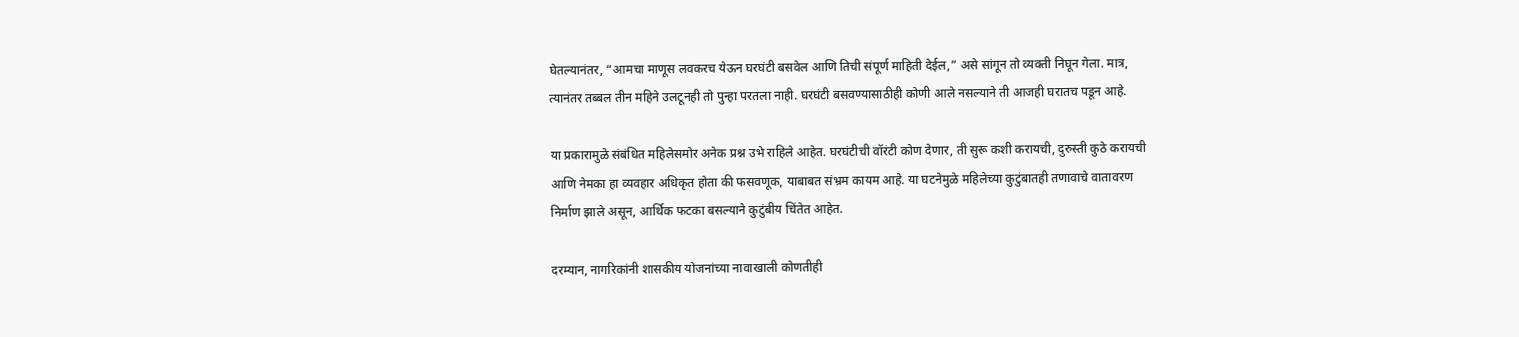घेतल्यानंतर, “आमचा माणूस लवकरच येऊन घरघंटी बसवेल आणि तिची संपूर्ण माहिती देईल,” असे सांगून तो व्यक्ती निघून गेला. मात्र, त्यानंतर तब्बल तीन महिने उलटूनही तो पुन्हा परतला नाही. घरघंटी बसवण्यासाठीही कोणी आले नसल्याने ती आजही घरातच पडून आहे.

या प्रकारामुळे संबंधित महिलेसमोर अनेक प्रश्न उभे राहिले आहेत. घरघंटीची वॉरंटी कोण देणार, ती सुरू कशी करायची, दुरुस्ती कुठे करायची आणि नेमका हा व्यवहार अधिकृत होता की फसवणूक, याबाबत संभ्रम कायम आहे. या घटनेमुळे महिलेच्या कुटुंबातही तणावाचे वातावरण निर्माण झाले असून, आर्थिक फटका बसल्याने कुटुंबीय चिंतेत आहेत.

दरम्यान, नागरिकांनी शासकीय योजनांच्या नावाखाली कोणतीही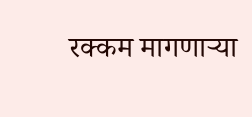रक्कम मागणाऱ्या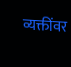व्यक्तींवर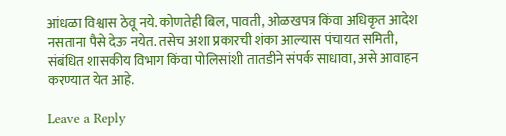आंधळा विश्वास ठेवू नये. कोणतेही बिल, पावती, ओळखपत्र किंवा अधिकृत आदेश नसताना पैसे देऊ नयेत. तसेच अशा प्रकारची शंका आल्यास पंचायत समिती, संबंधित शासकीय विभाग किंवा पोलिसांशी तातडीने संपर्क साधावा, असे आवाहन करण्यात येत आहे.

Leave a Reply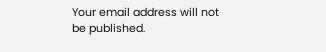Your email address will not be published.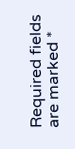Required fields are marked *